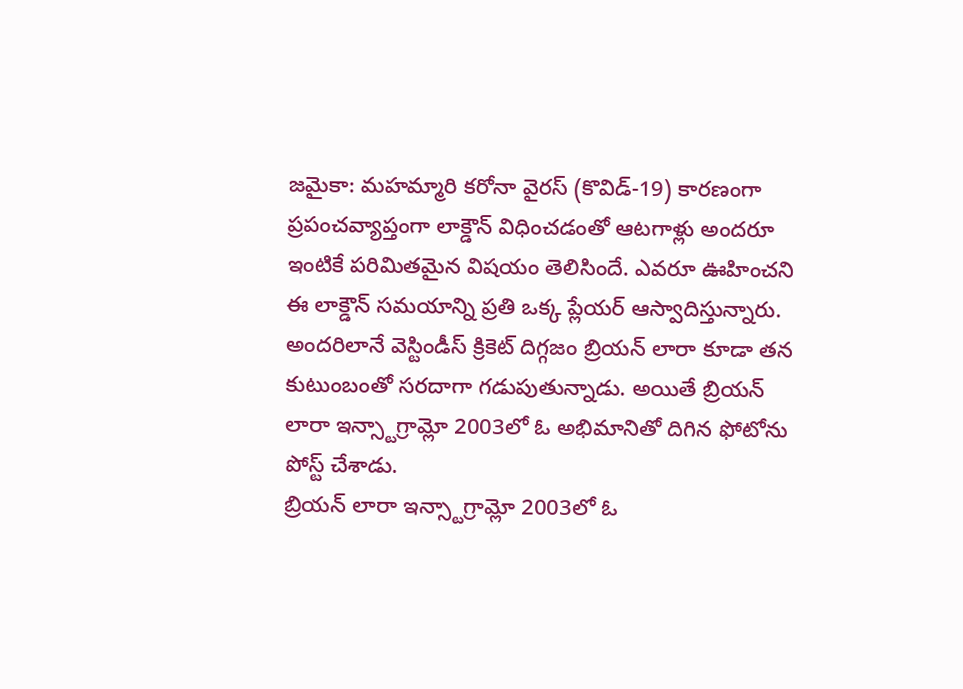జమైకా: మహమ్మారి కరోనా వైరస్ (కొవిడ్-19) కారణంగా ప్రపంచవ్యాప్తంగా లాక్డౌన్ విధించడంతో ఆటగాళ్లు అందరూ ఇంటికే పరిమితమైన విషయం తెలిసిందే. ఎవరూ ఊహించని ఈ లాక్డౌన్ సమయాన్ని ప్రతి ఒక్క ప్లేయర్ ఆస్వాదిస్తున్నారు. అందరిలానే వెస్టిండీస్ క్రికెట్ దిగ్గజం బ్రియన్ లారా కూడా తన కుటుంబంతో సరదాగా గడుపుతున్నాడు. అయితే బ్రియన్ లారా ఇన్స్టాగ్రామ్లో 2003లో ఓ అభిమానితో దిగిన ఫోటోను పోస్ట్ చేశాడు.
బ్రియన్ లారా ఇన్స్టాగ్రామ్లో 2003లో ఓ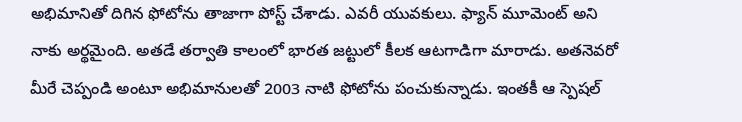అభిమానితో దిగిన ఫోటోను తాజాగా పోస్ట్ చేశాడు. ఎవరీ యువకులు. ఫ్యాన్ మూమెంట్ అని నాకు అర్థమైంది. అతడే తర్వాతి కాలంలో భారత జట్టులో కీలక ఆటగాడిగా మారాడు. అతనెవరో మీరే చెప్పండి అంటూ అభిమానులతో 2003 నాటి ఫోటోను పంచుకున్నాడు. ఇంతకీ ఆ స్పెషల్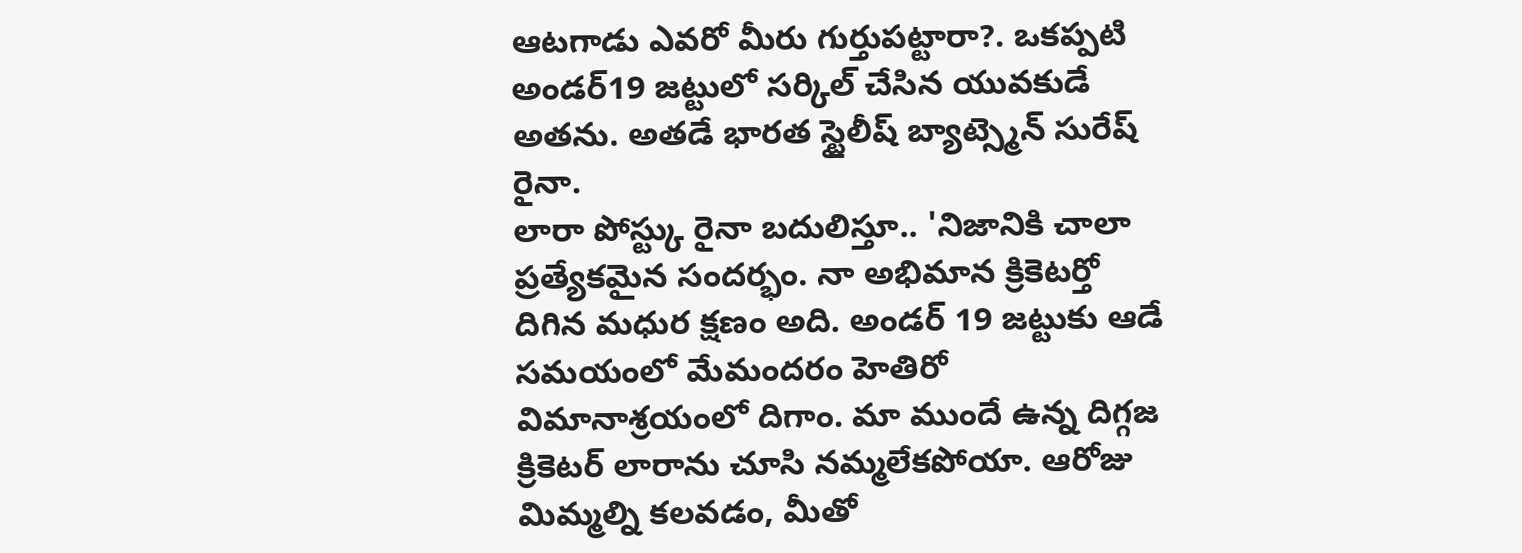ఆటగాడు ఎవరో మీరు గుర్తుపట్టారా?. ఒకప్పటి అండర్19 జట్టులో సర్కిల్ చేసిన యువకుడే అతను. అతడే భారత స్టైలీష్ బ్యాట్స్మెన్ సురేష్ రైనా.
లారా పోస్ట్కు రైనా బదులిస్తూ.. 'నిజానికి చాలా ప్రత్యేకమైన సందర్భం. నా అభిమాన క్రికెటర్తో దిగిన మధుర క్షణం అది. అండర్ 19 జట్టుకు ఆడే సమయంలో మేమందరం హెతిరో విమానాశ్రయంలో దిగాం. మా ముందే ఉన్న దిగ్గజ క్రికెటర్ లారాను చూసి నమ్మలేకపోయా. ఆరోజు మిమ్మల్ని కలవడం, మీతో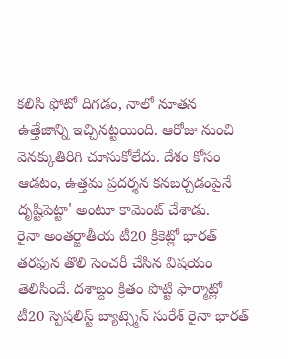కలిసి ఫోటో దిగడం, నాలో నూతన ఉత్తేజాన్ని ఇచ్చినట్టయింది. ఆరోజు నుంచి వెనక్కుతిరిగి చూసుకోలేదు. దేశం కోసం ఆడటం, ఉత్తమ ప్రదర్శన కనబర్చడంపైనే దృష్టిపెట్టా' అంటూ కామెంట్ చేశాడు.
రైనా అంతర్జాతీయ టీ20 క్రికెట్లో భారత్ తరఫున తొలి సెంచరీ చేసిన విషయం తెలిసిందే. దశాబ్దం క్రితం పొట్టి ఫార్మాట్లో టీ20 స్పెషలిస్ట్ బ్యాట్స్మెన్ సురేశ్ రైనా భారత్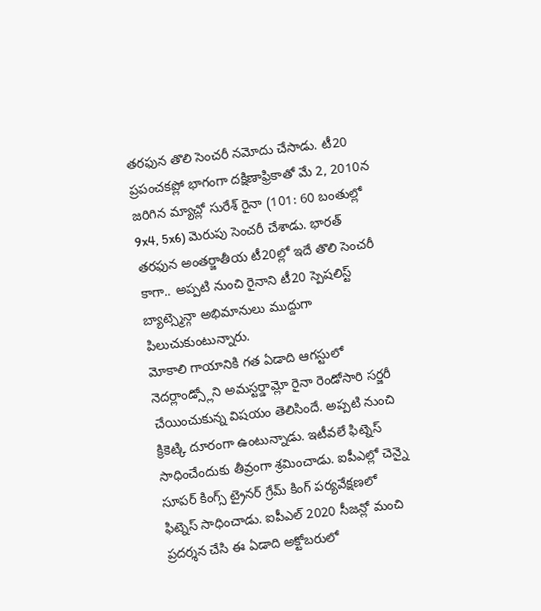తరఫున తొలి సెంచరీ నమోదు చేసాడు. టీ20 ప్రపంచకప్లో భాగంగా దక్షిణాఫ్రికాతో మే 2, 2010న జరిగిన మ్యాచ్లో సురేశ్ రైనా (101: 60 బంతుల్లో 9x4, 5x6) మెరుపు సెంచరీ చేశాడు. భారత్ తరఫున అంతర్జాతీయ టీ20ల్లో ఇదే తొలి సెంచరీ కాగా.. అప్పటి నుంచి రైనాని టీ20 స్పెషలిస్ట్ బ్యాట్స్మెన్గా అభిమానులు ముద్దుగా పిలుచుకుంటున్నారు.
మోకాలి గాయానికి గత ఏడాది ఆగస్టులో నెదర్లాండ్స్లోని అమస్టర్డామ్లో రైనా రెండోసారి సర్జరీ చేయించుకున్న విషయం తెలిసిందే. అప్పటి నుంచి క్రికెట్కి దూరంగా ఉంటున్నాడు. ఇటీవలే ఫిట్నెస్ సాధించేందుకు తీవ్రంగా శ్రమించాడు. ఐపీఎల్లో చెన్నై సూపర్ కింగ్స్ ట్రైనర్ గ్రేమ్ కింగ్ పర్యవేక్షణలో ఫిట్నెస్ సాధించాడు. ఐపీఎల్ 2020 సీజన్లో మంచి ప్రదర్శన చేసి ఈ ఏడాది అక్టోబరులో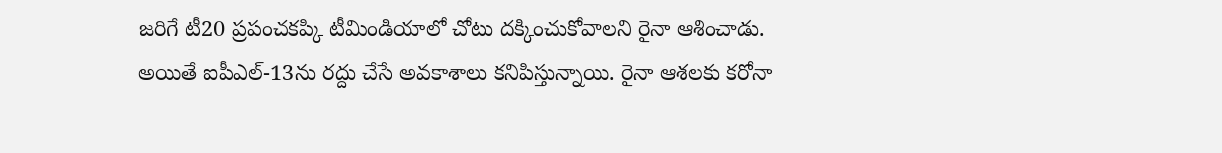జరిగే టీ20 ప్రపంచకప్కి టీమిండియాలో చోటు దక్కించుకోవాలని రైనా ఆశించాడు. అయితే ఐపీఎల్-13ను రద్దు చేసే అవకాశాలు కనిపిస్తున్నాయి. రైనా ఆశలకు కరోనా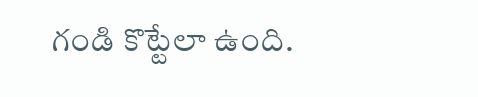గండి కొట్టేలా ఉంది.